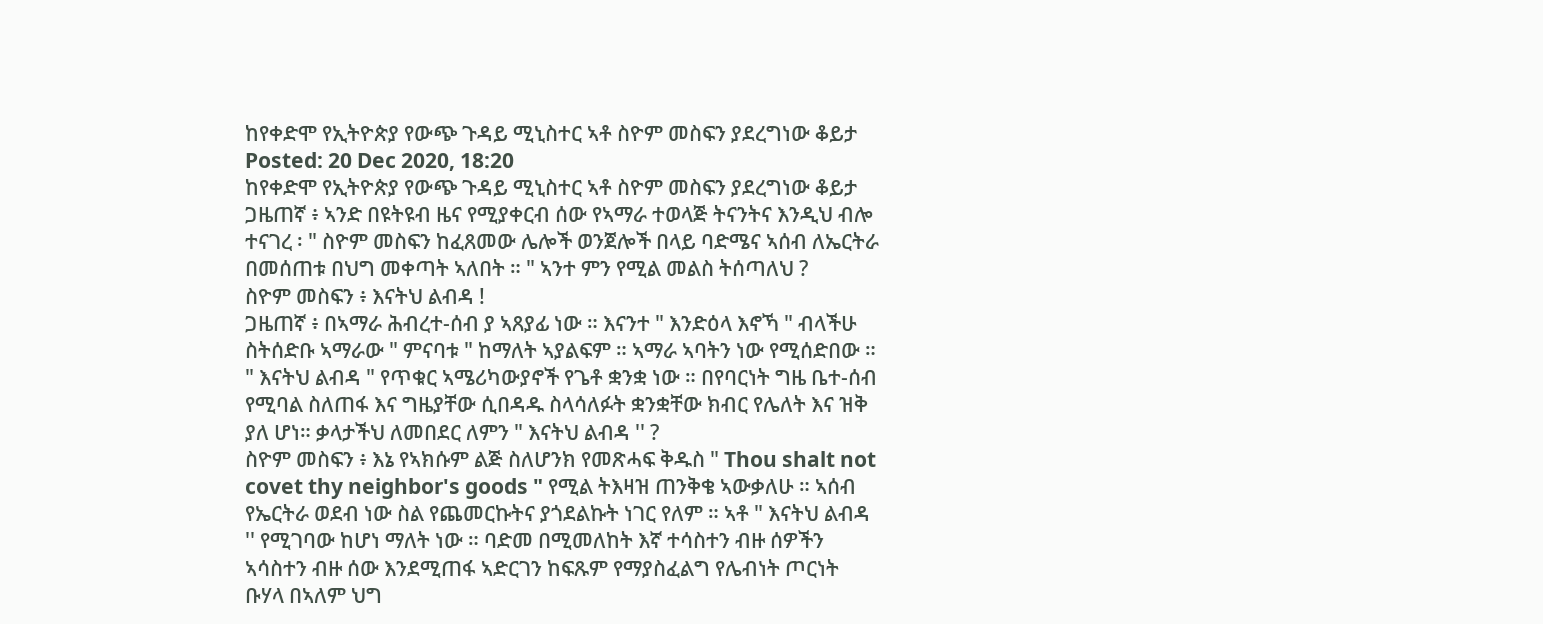ከየቀድሞ የኢትዮጵያ የውጭ ጉዳይ ሚኒስተር ኣቶ ስዮም መስፍን ያደረግነው ቆይታ
Posted: 20 Dec 2020, 18:20
ከየቀድሞ የኢትዮጵያ የውጭ ጉዳይ ሚኒስተር ኣቶ ስዮም መስፍን ያደረግነው ቆይታ
ጋዜጠኛ ፥ ኣንድ በዩትዩብ ዜና የሚያቀርብ ሰው የኣማራ ተወላጅ ትናንትና እንዲህ ብሎ ተናገረ ፡ " ስዮም መስፍን ከፈጸመው ሌሎች ወንጀሎች በላይ ባድሜና ኣሰብ ለኤርትራ በመሰጠቱ በህግ መቀጣት ኣለበት ። " ኣንተ ምን የሚል መልስ ትሰጣለህ ?
ስዮም መስፍን ፥ እናትህ ልብዳ !
ጋዜጠኛ ፥ በኣማራ ሕብረተ-ሰብ ያ ኣጸያፊ ነው ። እናንተ " እንድዕላ እኖኻ " ብላችሁ ስትሰድቡ ኣማራው " ምናባቱ " ከማለት ኣያልፍም ። ኣማራ ኣባትን ነው የሚሰድበው ። " እናትህ ልብዳ " የጥቁር ኣሜሪካውያኖች የጌቶ ቋንቋ ነው ። በየባርነት ግዜ ቤተ-ሰብ የሚባል ስለጠፋ እና ግዜያቸው ሲበዳዱ ስላሳለፉት ቋንቋቸው ክብር የሌለት እና ዝቅ ያለ ሆነ። ቃላታችህ ለመበደር ለምን " እናትህ ልብዳ '' ?
ስዮም መስፍን ፥ እኔ የኣክሱም ልጅ ስለሆንክ የመጽሓፍ ቅዱስ " Thou shalt not covet thy neighbor's goods " የሚል ትእዛዝ ጠንቅቄ ኣውቃለሁ ። ኣሰብ የኤርትራ ወደብ ነው ስል የጨመርኩትና ያጎደልኩት ነገር የለም ። ኣቶ " እናትህ ልብዳ '' የሚገባው ከሆነ ማለት ነው ። ባድመ በሚመለከት እኛ ተሳስተን ብዙ ሰዎችን ኣሳስተን ብዙ ሰው እንደሚጠፋ ኣድርገን ከፍጹም የማያስፈልግ የሌብነት ጦርነት ቡሃላ በኣለም ህግ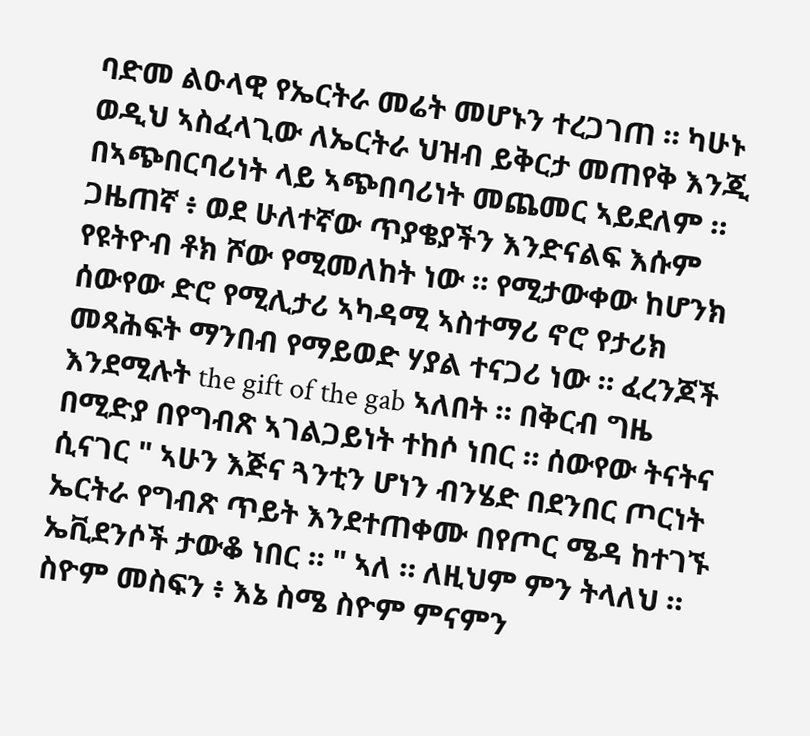ባድመ ልዑላዊ የኤርትራ መሬት መሆኑን ተረጋገጠ ። ካሁኑ ወዲህ ኣስፈላጊው ለኤርትራ ህዝብ ይቅርታ መጠየቅ እንጂ በኣጭበርባሪነት ላይ ኣጭበባሪነት መጨመር ኣይደለም ።
ጋዜጠኛ ፥ ወደ ሁለተኛው ጥያቄያችን እንድናልፍ እሱም የዩትዮብ ቶክ ሾው የሚመለከት ነው ። የሚታውቀው ከሆንክ ሰውየው ድሮ የሚሊታሪ ኣካዳሚ ኣስተማሪ ኖሮ የታሪክ መጻሕፍት ማንበብ የማይወድ ሃያል ተናጋሪ ነው ። ፈረንጆች እንደሚሉት the gift of the gab ኣለበት ። በቅርብ ግዜ በሚድያ በየግብጽ ኣገልጋይነት ተከሶ ነበር ። ሰውየው ትናትና ሲናገር " ኣሁን እጅና ጓንቲን ሆነን ብንሄድ በደንበር ጦርነት ኤርትራ የግብጽ ጥይት እንደተጠቀሙ በየጦር ሜዳ ከተገኙ ኤቪደንሶች ታውቆ ነበር ። " ኣለ ። ለዚህም ምን ትላለህ ።
ስዮም መስፍን ፥ እኔ ስሜ ስዮም ምናምን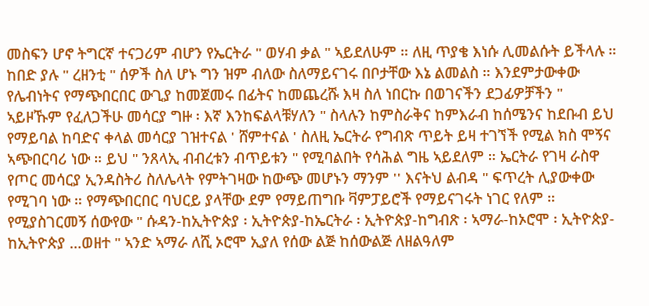መስፍን ሆኖ ትግርኛ ተናጋሪም ብሆን የኤርትራ " ወሃብ ቃል " ኣይደለሁም ። ለዚ ጥያቄ እነሱ ሊመልሱት ይችላሉ ። ከበድ ያሉ " ረዘንቲ " ሰዎች ስለ ሆኑ ግን ዝም ብለው ስለማይናገሩ በቦታቸው እኔ ልመልስ ። እንደምታውቀው የሌብነትና የማጭበርበር ውጊያ ከመጀመሩ በፊትና ከመጨረሹ እዛ ስለ ነበርኩ በወገናችን ደጋፊዎቻችን " ኣይዞኹም የፈለጋችሁ መሳርያ ግዙ ፡ እኛ እንከፍልላቹሃለን " ስላሉን ከምስራቅና ከምእራብ ከሰሜንና ከደቡብ ይህ የማይባል ከባድና ቀላል መሳርያ ገዝተናል ' ሸምተናል ' ስለዚ ኤርትራ የግብጽ ጥይት ይዛ ተገኘች የሚል ክስ ሞኝና ኣጭበርባሪ ነው ። ይህ " ንጸላኢ ብብረቱን ብጥይቱን " የሚባልበት የሳሕል ግዜ ኣይደለም ። ኤርትራ የገዛ ራስዋ የጦር መሳርያ ኢንዳስትሪ ስለሌላት የምትገዛው ከውጭ መሆኑን ማንም '' እናትህ ልብዳ " ፍጥረት ሊያውቀው የሚገባ ነው ። የማጭበርበር ባህርይ ያላቸው ደም የማይጠግቡ ቫምፓይሮች የማይናገሩት ነገር የለም ። የሚያስገርመኝ ሰውየው " ሱዳን-ከኢትዮጵያ ፡ ኢትዮጵያ-ከኤርትራ ፡ ኢትዮጵያ-ከግብጽ ፡ ኣማራ-ከኦሮሞ ፡ ኢትዮጵያ-ከኢትዮጵያ ...ወዘተ " ኣንድ ኣማራ ለሺ ኦሮሞ ኢያለ የሰው ልጅ ከሰውልጅ ለዘልዓለም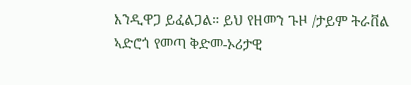እንዲዋጋ ይፈልጋል። ይህ የዘመን ጉዞ /ታይም ትራቨል ኣድሮጎ የመጣ ቅድመ-ኦሪታዊ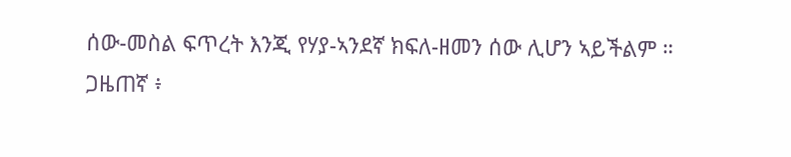ሰው-መስል ፍጥረት እንጂ የሃያ-ኣንደኛ ክፍለ-ዘመን ሰው ሊሆን ኣይችልም ።
ጋዜጠኛ ፥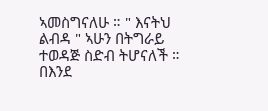ኣመስግናለሁ ። " እናትህ ልብዳ " ኣሁን በትግራይ ተወዳጅ ስድብ ትሆናለች ። በእንደ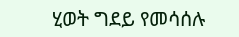ሂወት ግደይ የመሳሰሉ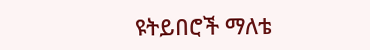ዩትይበሮች ማለቴ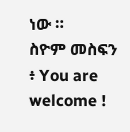ነው ።
ስዮም መስፍን ፥ You are welcome !